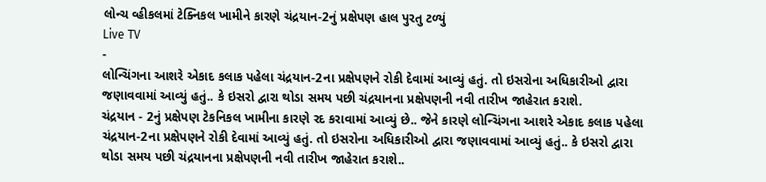લોન્ચ વ્હીકલમાં ટેક્નિકલ ખામીને કારણે ચંદ્રયાન-2નું પ્રક્ષેપણ હાલ પુરતુ ટળ્યું
Live TV
-
લોન્ચિંગના આશરે એકાદ કલાક પહેલા ચંદ્રયાન-2ના પ્રક્ષેપણને રોકી દેવામાં આવ્યું હતું. તો ઇસરોના અધિકારીઓ દ્વારા જણાવવામાં આવ્યું હતું.. કે ઇસરો દ્વારા થોડા સમય પછી ચંદ્રયાનના પ્રક્ષેપણની નવી તારીખ જાહેરાત કરાશે.
ચંદ્રયાન - 2નું પ્રક્ષેપણ ટેકનિકલ ખામીના કારણે રદ કરાવામાં આવ્યું છે.. જેને કારણે લોન્ચિંગના આશરે એકાદ કલાક પહેલા ચંદ્રયાન-2ના પ્રક્ષેપણને રોકી દેવામાં આવ્યું હતું. તો ઇસરોના અધિકારીઓ દ્વારા જણાવવામાં આવ્યું હતું.. કે ઇસરો દ્વારા થોડા સમય પછી ચંદ્રયાનના પ્રક્ષેપણની નવી તારીખ જાહેરાત કરાશે..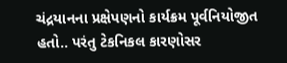ચંદ્રયાનના પ્રક્ષેપણનો કાર્યક્રમ પૂર્વનિયોજીત હતો.. પરંતુ ટેકનિકલ કારણોસર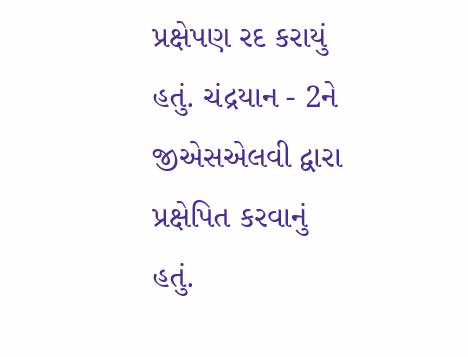પ્રક્ષેપણ રદ કરાયું હતું. ચંદ્રયાન - 2ને જીએસએલવી દ્વારા પ્રક્ષેપિત કરવાનું હતું.